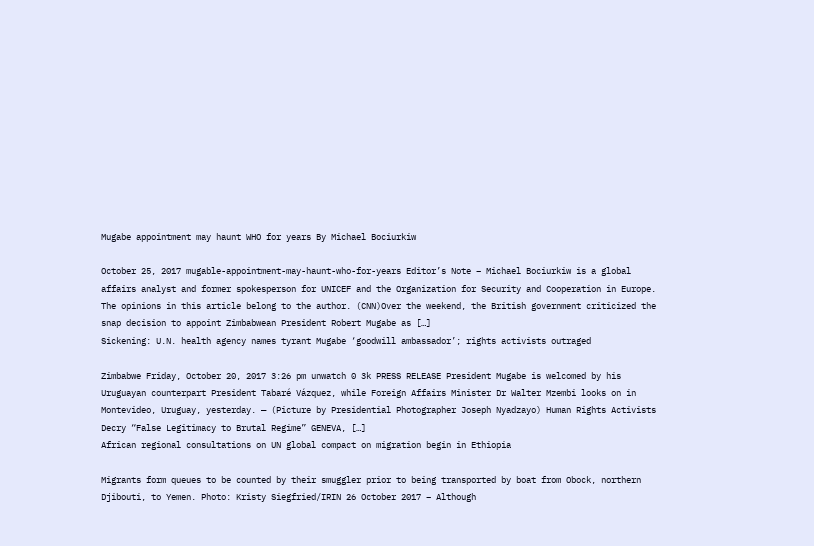Mugabe appointment may haunt WHO for years By Michael Bociurkiw

October 25, 2017 mugable-appointment-may-haunt-who-for-years Editor’s Note – Michael Bociurkiw is a global affairs analyst and former spokesperson for UNICEF and the Organization for Security and Cooperation in Europe. The opinions in this article belong to the author. (CNN)Over the weekend, the British government criticized the snap decision to appoint Zimbabwean President Robert Mugabe as […]
Sickening: U.N. health agency names tyrant Mugabe ‘goodwill ambassador’; rights activists outraged

Zimbabwe Friday, October 20, 2017 3:26 pm unwatch 0 3k PRESS RELEASE President Mugabe is welcomed by his Uruguayan counterpart President Tabaré Vázquez, while Foreign Affairs Minister Dr Walter Mzembi looks on in Montevideo, Uruguay, yesterday. — (Picture by Presidential Photographer Joseph Nyadzayo) Human Rights Activists Decry “False Legitimacy to Brutal Regime” GENEVA, […]
African regional consultations on UN global compact on migration begin in Ethiopia

Migrants form queues to be counted by their smuggler prior to being transported by boat from Obock, northern Djibouti, to Yemen. Photo: Kristy Siegfried/IRIN 26 October 2017 – Although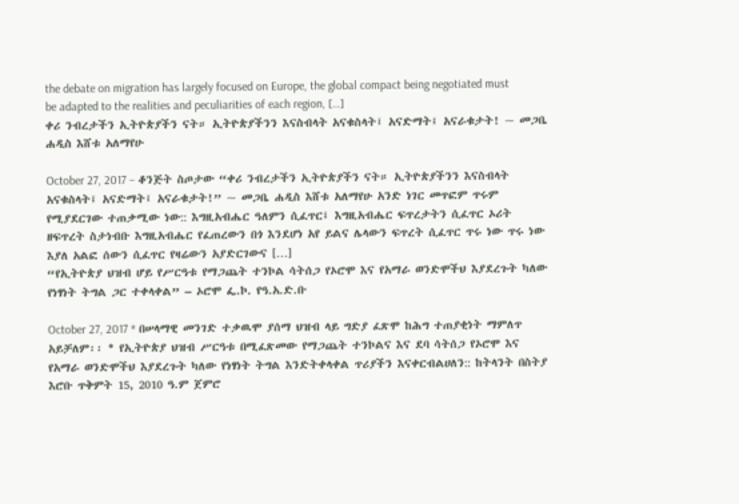the debate on migration has largely focused on Europe, the global compact being negotiated must be adapted to the realities and peculiarities of each region, […]
ቀሪ ንብረታችን ኢትዮጵያችን ናት። ኢትዮጵያችንን እናስብላት አናቁስላት፤ አናድማት፤ አናራቁታት! ~ መጋቤ ሐዲስ እሸቱ አለማየሁ

October 27, 2017 – ቆንጅት ስጦታው “ቀሪ ንብረታችን ኢትዮጵያችን ናት። ኢትዮጵያችንን እናስብላት አናቁስላት፤ አናድማት፤ አናራቁታት!” ~ መጋቤ ሐዲስ እሸቱ አለማየሁ አንድ ነገር መጥፎም ጥሩም የሚያደርገው ተጠቃሚው ነው:: እግዚአብሔር ዓለምን ሲፈጥር፤ እግዚአብሔር ፍጥረታትን ሲፈጥር ኦሪት ዘፍጥረት ስታነብቡ እግዚአብሔር የፈጠረውን በጎ እንደሆነ አየ ይልና ሌላውን ፍጥረት ሲፈጥር ጥሩ ነው ጥሩ ነው እያለ አልፎ ሰውን ሲፈጥር የዛሬውን አያድርገውና […]
“የኢትዮጵያ ህዝብ ሆይ የሥርዓቱ የማጋጨት ተንኮል ሳትሰጋ የኦሮሞ እና የአማራ ወንድሞችህ እያደረጉት ካለው የነፃነት ትግል ጋር ተቀላቀል” – ኦሮሞ ፌ.ኮ. የዓ.አ.ድ.ቡ

October 27, 2017 * በሠላማዊ መንገድ ተቃዉሞ ያሰማ ህዝብ ላይ ግድያ ፈጽሞ ከሕግ ተጠያቂነት ማምለጥ አይቻለም፡፡ * የኢትዮጵያ ህዝብ ሥርዓቱ በሚፈጽመው የማጋጨት ተንኮልና እና ደባ ሳትሰጋ የኦሮሞ እና የአማራ ወንድሞችህ እያደረጉት ካለው የነፃነት ትግል እንድትቀላቀል ጥሪያችን እናቀርብልሀለን:: ከትላንት በስትያ እሮቡ ጥቅምት 15, 2010 ዓ.ም ጀምሮ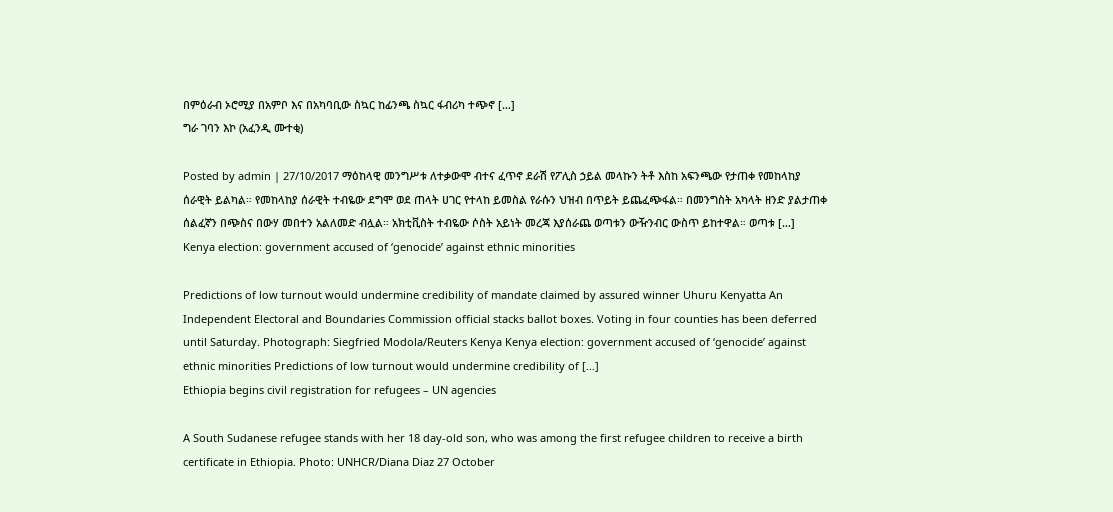በምዕራብ ኦሮሚያ በአምቦ እና በአካባቢው ስኳር ከፊንጫ ስኳር ፋብሪካ ተጭኖ […]
ግራ ገባን እኮ (አፈንዲ ሙተቂ)

Posted by admin | 27/10/2017 ማዕከላዊ መንግሥቱ ለተቃውሞ ብተና ፈጥኖ ደራሽ የፖሊስ ኃይል መላኩን ትቶ እስከ አፍንጫው የታጠቀ የመከላከያ ሰራዊት ይልካል። የመከላከያ ሰራዊት ተብዬው ደግሞ ወደ ጠላት ሀገር የተላከ ይመስል የራሱን ህዝብ በጥይት ይጨፈጭፋል። በመንግስት አካላት ዘንድ ያልታጠቀ ሰልፈኛን በጭስና በውሃ መበተን አልለመድ ብሏል። አክቲቪስት ተብዬው ሶስት አይነት መረጃ እያሰራጨ ወጣቱን ውዥንብር ውስጥ ይከተዋል። ወጣቱ […]
Kenya election: government accused of ‘genocide’ against ethnic minorities

Predictions of low turnout would undermine credibility of mandate claimed by assured winner Uhuru Kenyatta An Independent Electoral and Boundaries Commission official stacks ballot boxes. Voting in four counties has been deferred until Saturday. Photograph: Siegfried Modola/Reuters Kenya Kenya election: government accused of ‘genocide’ against ethnic minorities Predictions of low turnout would undermine credibility of […]
Ethiopia begins civil registration for refugees – UN agencies

A South Sudanese refugee stands with her 18 day-old son, who was among the first refugee children to receive a birth certificate in Ethiopia. Photo: UNHCR/Diana Diaz 27 October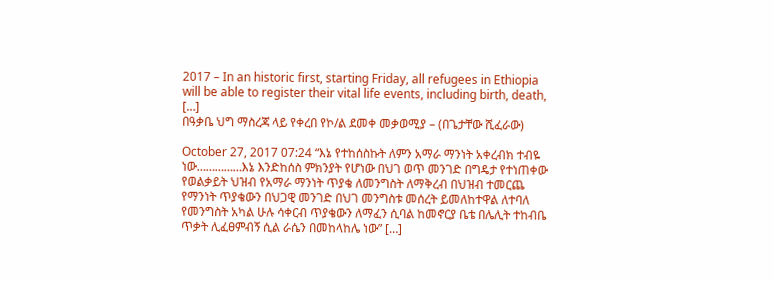2017 – In an historic first, starting Friday, all refugees in Ethiopia will be able to register their vital life events, including birth, death, […]
በዓቃቤ ህግ ማስረጃ ላይ የቀረበ የኮ/ል ደመቀ መቃወሚያ – (በጌታቸው ሺፈራው)

October 27, 2017 07:24 “እኔ የተከሰስኩት ለምን አማራ ማንነት አቀረብክ ተብዬ ነው……………እኔ እንድከሰስ ምክንያት የሆነው በህገ ወጥ መንገድ በግዴታ የተነጠቀው የወልቃይት ህዝብ የአማራ ማንነት ጥያቄ ለመንግስት ለማቅረብ በህዝብ ተመርጨ የማንነት ጥያቄውን በህጋዊ መንገድ በህገ መንግስቱ መሰረት ይመለከተዋል ለተባለ የመንግስት አካል ሁሉ ሳቀርብ ጥያቄውን ለማፈን ሲባል ከመኖርያ ቤቴ በሌሊት ተከብቤ ጥቃት ሊፈፀምብኝ ሲል ራሴን በመከላከሌ ነው” […]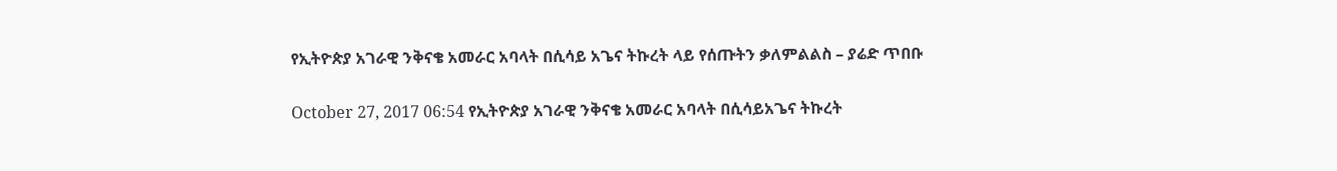የኢትዮጵያ አገራዊ ንቅናቄ አመራር አባላት በሲሳይ አጌና ትኩረት ላይ የሰጡትን ቃለምልልስ – ያሬድ ጥበቡ

October 27, 2017 06:54 የኢትዮጵያ አገራዊ ንቅናቄ አመራር አባላት በሲሳይአጌና ትኩረት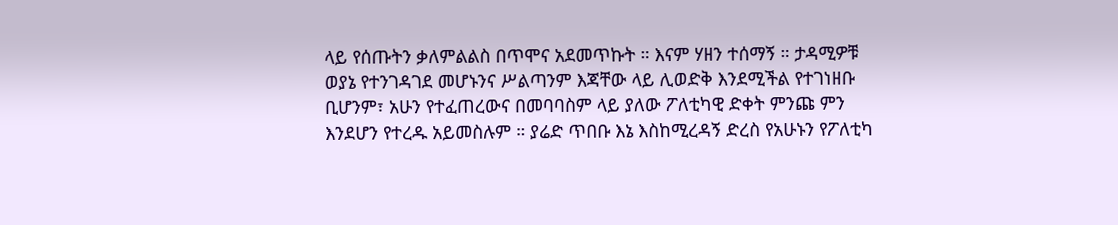ላይ የሰጡትን ቃለምልልስ በጥሞና አደመጥኩት ። እናም ሃዘን ተሰማኝ ። ታዳሚዎቹ ወያኔ የተንገዳገደ መሆኑንና ሥልጣንም እጃቸው ላይ ሊወድቅ እንደሚችል የተገነዘቡ ቢሆንም፣ አሁን የተፈጠረውና በመባባስም ላይ ያለው ፖለቲካዊ ድቀት ምንጩ ምን እንደሆን የተረዱ አይመስሉም ። ያሬድ ጥበቡ እኔ እስከሚረዳኝ ድረስ የአሁኑን የፖለቲካ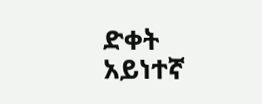ድቀት አይነተኛ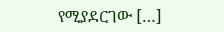የሚያደርገው […]